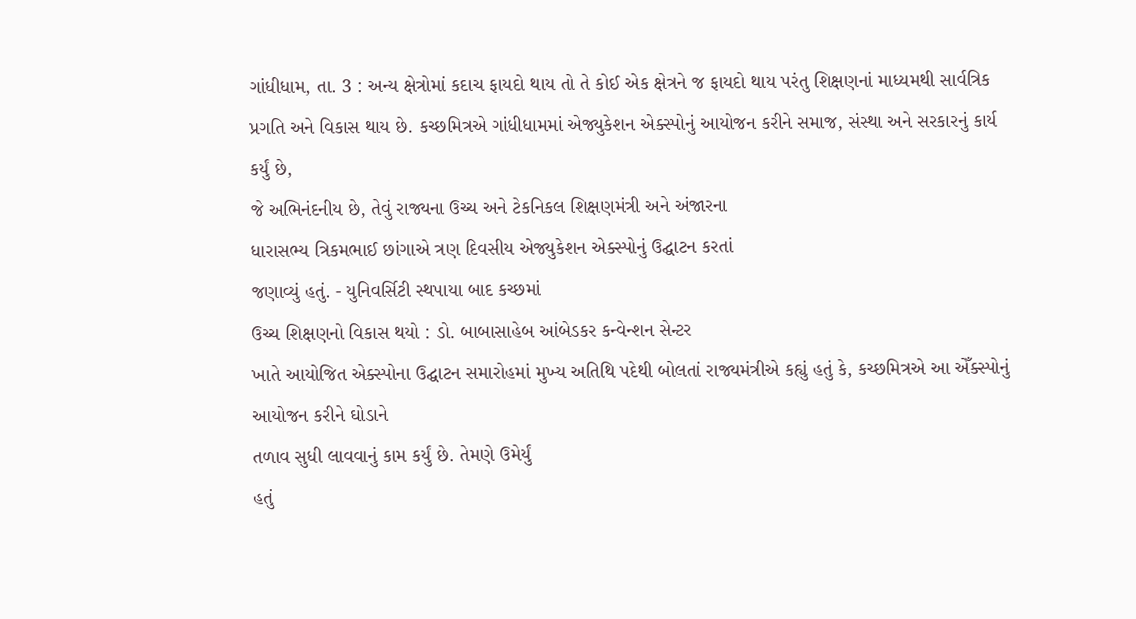ગાંધીધામ, તા. 3 : અન્ય ક્ષેત્રોમાં કદાચ ફાયદો થાય તો તે કોઈ એક ક્ષેત્રને જ ફાયદો થાય પરંતુ શિક્ષણનાં માધ્યમથી સાર્વત્રિક પ્રગતિ અને વિકાસ થાય છે. કચ્છમિત્રએ ગાંધીધામમાં એજ્યુકેશન એક્સ્પોનું આયોજન કરીને સમાજ, સંસ્થા અને સરકારનું કાર્ય કર્યું છે,
જે અભિનંદનીય છે, તેવું રાજ્યના ઉચ્ચ અને ટેકનિકલ શિક્ષણમંત્રી અને અંજારના
ધારાસભ્ય ત્રિકમભાઈ છાંગાએ ત્રણ દિવસીય એજ્યુકેશન એક્સ્પોનું ઉદ્ઘાટન કરતાં
જણાવ્યું હતું. - યુનિવર્સિટી સ્થપાયા બાદ કચ્છમાં
ઉચ્ચ શિક્ષણનો વિકાસ થયો : ડો. બાબાસાહેબ આંબેડકર કન્વેન્શન સેન્ટર
ખાતે આયોજિત એક્સ્પોના ઉદ્ઘાટન સમારોહમાં મુખ્ય અતિથિ પદેથી બોલતાં રાજ્યમંત્રીએ કહ્યું હતું કે, કચ્છમિત્રએ આ એઁક્સ્પોનું આયોજન કરીને ઘોડાને
તળાવ સુધી લાવવાનું કામ કર્યું છે. તેમણે ઉમેર્યું
હતું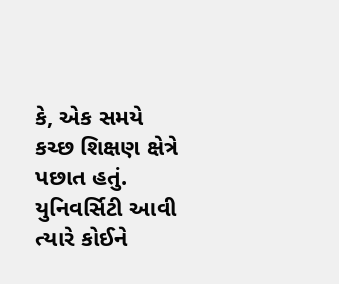કે, એક સમયે કચ્છ શિક્ષણ ક્ષેત્રે પછાત હતું. યુનિવર્સિટી આવી ત્યારે કોઈને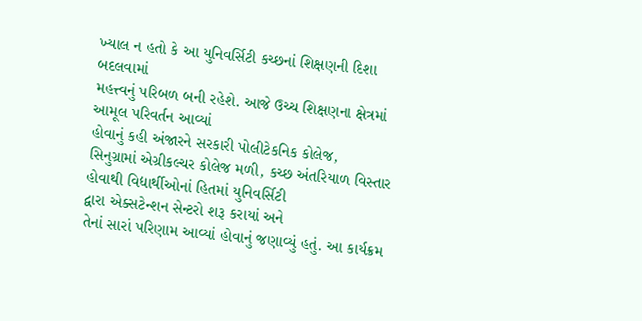ખ્યાલ ન હતો કે આ યુનિવર્સિટી કચ્છનાં શિક્ષણની દિશા બદલવામાં
મહત્ત્વનું પરિબળ બની રહેશે. આજે ઉચ્ચ શિક્ષણના ક્ષેત્રમાં આમૂલ પરિવર્તન આવ્યાં
હોવાનું કહી અંજારને સરકારી પોલીટેકનિક કોલેજ,
સિનુગ્રામાં એગ્રીકલ્ચર કોલેજ મળી, કચ્છ અંતરિયાળ વિસ્તાર
હોવાથી વિદ્યાર્થીઓનાં હિતમાં યુનિવર્સિટી
દ્વારા એક્સટેન્શન સેન્ટરો શરૂ કરાયાં અને
તેનાં સારાં પરિણામ આવ્યાં હોવાનું જણાવ્યું હતું. આ કાર્યક્રમ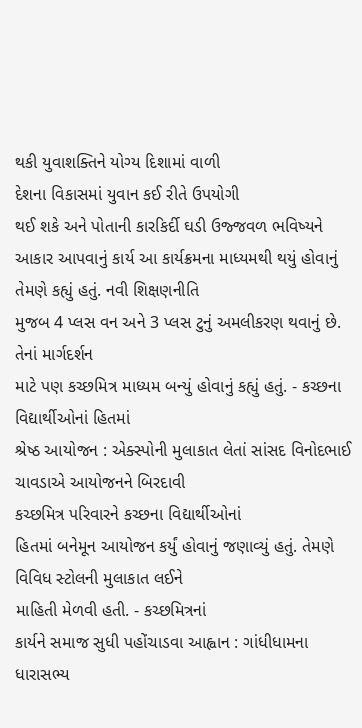થકી યુવાશક્તિને યોગ્ય દિશામાં વાળી
દેશના વિકાસમાં યુવાન કઈ રીતે ઉપયોગી
થઈ શકે અને પોતાની કારકિર્દી ઘડી ઉજ્જવળ ભવિષ્યને
આકાર આપવાનું કાર્ય આ કાર્યક્રમના માધ્યમથી થયું હોવાનું તેમણે કહ્યું હતું. નવી શિક્ષણનીતિ
મુજબ 4 પ્લસ વન અને 3 પ્લસ ટુનું અમલીકરણ થવાનું છે. તેનાં માર્ગદર્શન
માટે પણ કચ્છમિત્ર માધ્યમ બન્યું હોવાનું કહ્યું હતું. - કચ્છના વિદ્યાર્થીઓનાં હિતમાં
શ્રેષ્ઠ આયોજન : એક્સ્પોની મુલાકાત લેતાં સાંસદ વિનોદભાઈ ચાવડાએ આયોજનને બિરદાવી
કચ્છમિત્ર પરિવારને કચ્છના વિદ્યાર્થીઓનાં
હિતમાં બનેમૂન આયોજન કર્યું હોવાનું જણાવ્યું હતું. તેમણે વિવિધ સ્ટોલની મુલાકાત લઈને
માહિતી મેળવી હતી. - કચ્છમિત્રનાં
કાર્યને સમાજ સુધી પહોંચાડવા આહ્વાન : ગાંધીધામના ધારાસભ્ય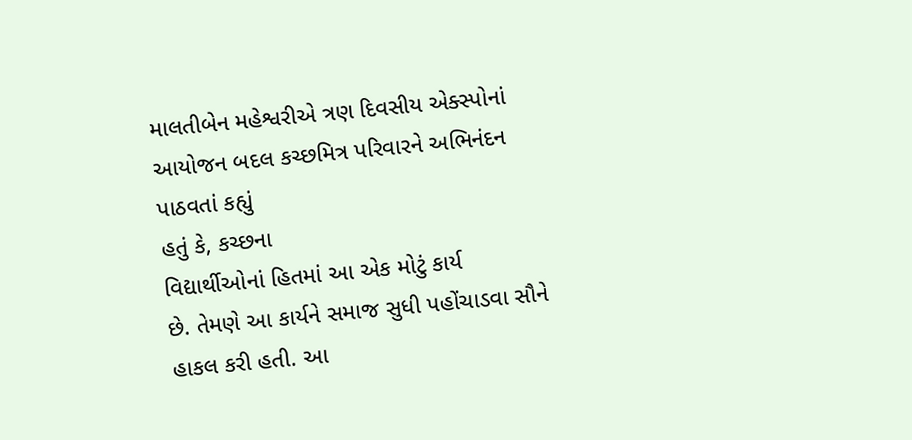માલતીબેન મહેશ્વરીએ ત્રણ દિવસીય એક્સ્પોનાં આયોજન બદલ કચ્છમિત્ર પરિવારને અભિનંદન પાઠવતાં કહ્યું
હતું કે, કચ્છના
વિદ્યાર્થીઓનાં હિતમાં આ એક મોટું કાર્ય
છે. તેમણે આ કાર્યને સમાજ સુધી પહોંચાડવા સૌને હાકલ કરી હતી. આ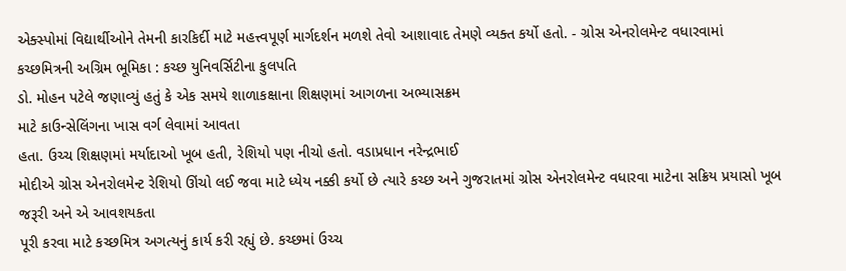એક્સ્પોમાં વિદ્યાર્થીઓને તેમની કારકિર્દી માટે મહત્ત્વપૂર્ણ માર્ગદર્શન મળશે તેવો આશાવાદ તેમણે વ્યક્ત કર્યો હતો. - ગ્રોસ એનરોલમેન્ટ વધારવામાં
કચ્છમિત્રની અગ્રિમ ભૂમિકા : કચ્છ યુનિવર્સિટીના કુલપતિ
ડો. મોહન પટેલે જણાવ્યું હતું કે એક સમયે શાળાકક્ષાના શિક્ષણમાં આગળના અભ્યાસક્રમ
માટે કાઉન્સેલિંગના ખાસ વર્ગ લેવામાં આવતા
હતા. ઉચ્ચ શિક્ષણમાં મર્યાદાઓ ખૂબ હતી, રેશિયો પણ નીચો હતો. વડાપ્રધાન નરેન્દ્રભાઈ
મોદીએ ગ્રોસ એનરોલમેન્ટ રેશિયો ઊંચો લઈ જવા માટે ધ્યેય નક્કી કર્યો છે ત્યારે કચ્છ અને ગુજરાતમાં ગ્રોસ એનરોલમેન્ટ વધારવા માટેના સક્રિય પ્રયાસો ખૂબ જરૂરી અને એ આવશયકતા
પૂરી કરવા માટે કચ્છમિત્ર અગત્યનું કાર્ય કરી રહ્યું છે. કચ્છમાં ઉચ્ચ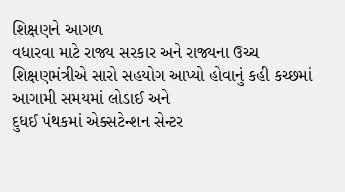શિક્ષણને આગળ
વધારવા માટે રાજ્ય સરકાર અને રાજ્યના ઉચ્ચ
શિક્ષણમંત્રીએ સારો સહયોગ આપ્યો હોવાનું કહી કચ્છમાં આગામી સમયમાં લોડાઈ અને
દુધઈ પંથકમાં એક્સટેન્શન સેન્ટર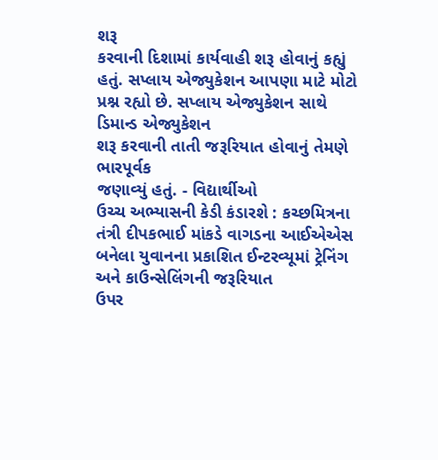શરૂ
કરવાની દિશામાં કાર્યવાહી શરૂ હોવાનું કહ્યું હતું. સપ્લાય એજ્યુકેશન આપણા માટે મોટો પ્રશ્ન રહ્યો છે. સપ્લાય એજ્યુકેશન સાથે ડિમાન્ડ એજ્યુકેશન
શરૂ કરવાની તાતી જરૂરિયાત હોવાનું તેમણે ભારપૂર્વક
જણાવ્યું હતું. - વિદ્યાર્થીઓ
ઉચ્ચ અભ્યાસની કેડી કંડારશે : કચ્છમિત્રના તંત્રી દીપકભાઈ માંકડે વાગડના આઈએએસ બનેલા યુવાનના પ્રકાશિત ઈન્ટરવ્યૂમાં ટ્રેનિંગ અને કાઉન્સેલિંગની જરૂરિયાત
ઉપર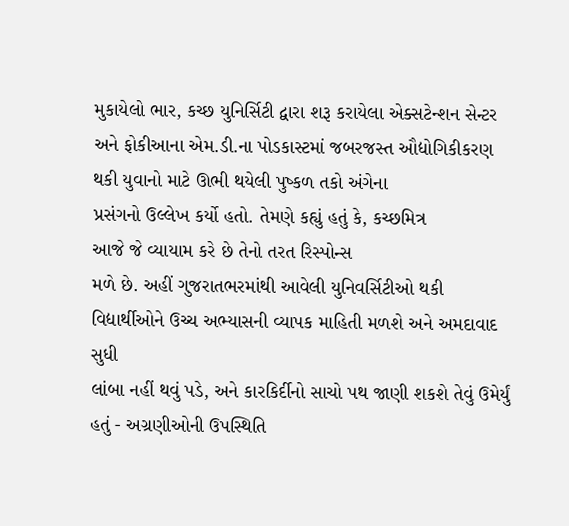મુકાયેલો ભાર, કચ્છ યુનિર્સિટી દ્વારા શરૂ કરાયેલા એક્સટેન્શન સેન્ટર અને ફોકીઆના એમ.ડી.ના પોડકાસ્ટમાં જબરજસ્ત ઔદ્યોગિકીકરણ થકી યુવાનો માટે ઊભી થયેલી પુષ્કળ તકો અંગેના
પ્રસંગનો ઉલ્લેખ કર્યો હતો. તેમણે કહ્યું હતું કે, કચ્છમિત્ર
આજે જે વ્યાયામ કરે છે તેનો તરત રિસ્પોન્સ
મળે છે. અહીં ગુજરાતભરમાંથી આવેલી યુનિવર્સિટીઓ થકી વિદ્યાર્થીઓને ઉચ્ચ અભ્યાસની વ્યાપક માહિતી મળશે અને અમદાવાદ સુધી
લાંબા નહીં થવું પડે, અને કારકિર્દીનો સાચો પથ જાણી શકશે તેવું ઉમેર્યું હતું - અગ્રણીઓની ઉપસ્થિતિ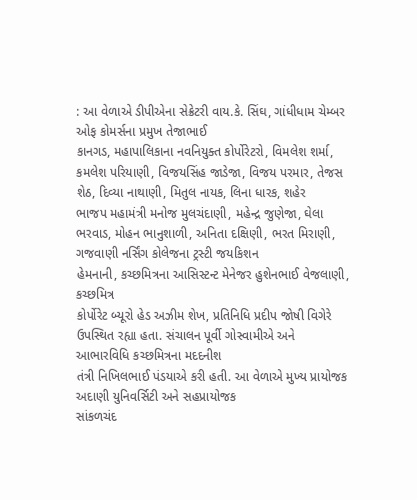: આ વેળાએ ડીપીએના સેક્રેટરી વાય.કે. સિંઘ, ગાંધીધામ ચેમ્બર ઓફ કોમર્સના પ્રમુખ તેજાભાઈ
કાનગડ, મહાપાલિકાના નવનિયુક્ત કોર્પોરેટરો, વિમલેશ શર્મા, કમલેશ પરિયાણી, વિજયસિંહ જાડેજા, વિજય પરમાર, તેજસ શેઠ, દિવ્યા નાથાણી, મિતુલ નાયક, લિના ધારક, શહેર
ભાજપ મહામંત્રી મનોજ મુલચંદાણી, મહેન્દ્ર જુણેજા, ઘેલા ભરવાડ, મોહન ભાનુશાળી, અનિતા દક્ષિણી, ભરત મિરાણી, ગજવાણી નર્સિંગ કોલેજના ટ્રસ્ટી જયકિશન
હેમનાની, કચ્છમિત્રના આસિસ્ટન્ટ મેનેજર હુશેનભાઈ વેજલાણી, કચ્છમિત્ર
કોર્પોરેટ બ્યૂરો હેડ અઝીમ શેખ, પ્રતિનિધિ પ્રદીપ જોષી વિગેરે
ઉપસ્થિત રહ્યા હતા. સંચાલન પૂર્વી ગોસ્વામીએ અને આભારવિધિ કચ્છમિત્રના મદદનીશ
તંત્રી નિખિલભાઈ પંડયાએ કરી હતી. આ વેળાએ મુખ્ય પ્રાયોજક અદાણી યુનિવર્સિટી અને સહપ્રાયોજક
સાંકળચંદ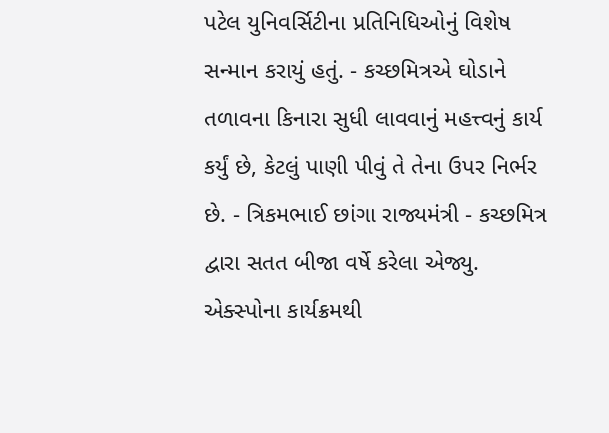પટેલ યુનિવર્સિટીના પ્રતિનિધિઓનું વિશેષ સન્માન કરાયું હતું. - કચ્છમિત્રએ ઘોડાને તળાવના કિનારા સુધી લાવવાનું મહત્ત્વનું કાર્ય
કર્યું છે, કેટલું પાણી પીવું તે તેના ઉપર નિર્ભર છે. - ત્રિકમભાઈ છાંગા રાજ્યમંત્રી - કચ્છમિત્ર દ્વારા સતત બીજા વર્ષે કરેલા એજ્યુ. એક્સ્પોના કાર્યક્રમથી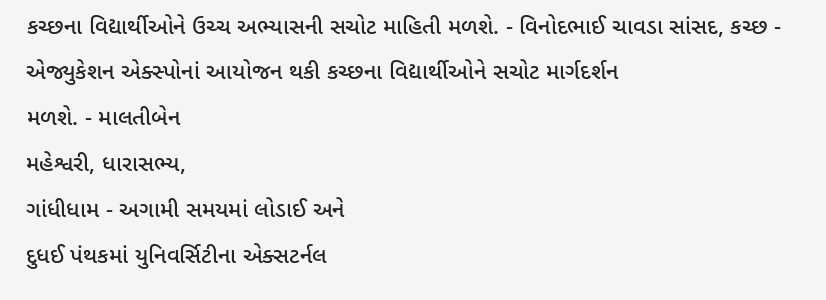કચ્છના વિદ્યાર્થીઓને ઉચ્ચ અભ્યાસની સચોટ માહિતી મળશે. - વિનોદભાઈ ચાવડા સાંસદ, કચ્છ - એજ્યુકેશન એક્સ્પોનાં આયોજન થકી કચ્છના વિદ્યાર્થીઓને સચોટ માર્ગદર્શન
મળશે. - માલતીબેન
મહેશ્વરી, ધારાસભ્ય,
ગાંધીધામ - અગામી સમયમાં લોડાઈ અને
દુધઈ પંથકમાં યુનિવર્સિટીના એક્સટર્નલ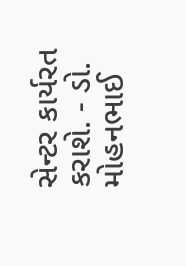સેન્ટર કાર્યરત કરાશે. - ડો. મોહનભાઈ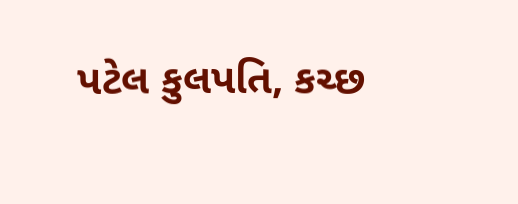પટેલ કુલપતિ, કચ્છ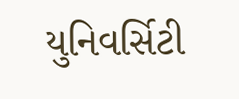યુનિવર્સિટી